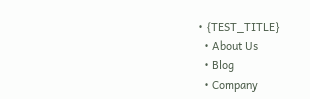• {TEST_TITLE}
  • About Us
  • Blog
  • Company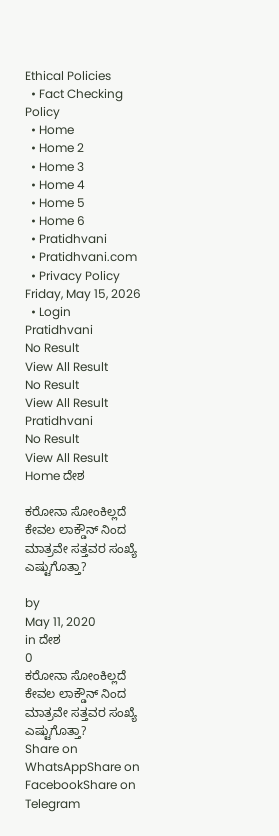Ethical Policies
  • Fact Checking Policy
  • Home
  • Home 2
  • Home 3
  • Home 4
  • Home 5
  • Home 6
  • Pratidhvani
  • Pratidhvani.com
  • Privacy Policy
Friday, May 15, 2026
  • Login
Pratidhvani
No Result
View All Result
No Result
View All Result
Pratidhvani
No Result
View All Result
Home ದೇಶ

ಕರೋನಾ ಸೋಂಕಿಲ್ಲದೆ ಕೇವಲ ಲಾಕ್ಡೌನ್ ನಿಂದ ಮಾತ್ರವೇ ಸತ್ತವರ ಸಂಖ್ಯೆ ಎಷ್ಟುಗೊತ್ತಾ?

by
May 11, 2020
in ದೇಶ
0
ಕರೋನಾ ಸೋಂಕಿಲ್ಲದೆ ಕೇವಲ ಲಾಕ್ಡೌನ್ ನಿಂದ ಮಾತ್ರವೇ ಸತ್ತವರ ಸಂಖ್ಯೆ ಎಷ್ಟುಗೊತ್ತಾ?
Share on WhatsAppShare on FacebookShare on Telegram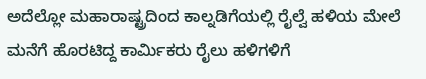ಅದೆಲ್ಲೋ ಮಹಾರಾಷ್ಟ್ರದಿಂದ ಕಾಲ್ನಡಿಗೆಯಲ್ಲಿ ರೈಲ್ವೆ ಹಳಿಯ ಮೇಲೆ ಮನೆಗೆ ಹೊರಟಿದ್ದ ಕಾರ್ಮಿಕರು ರೈಲು ಹಳಿಗಳಿಗೆ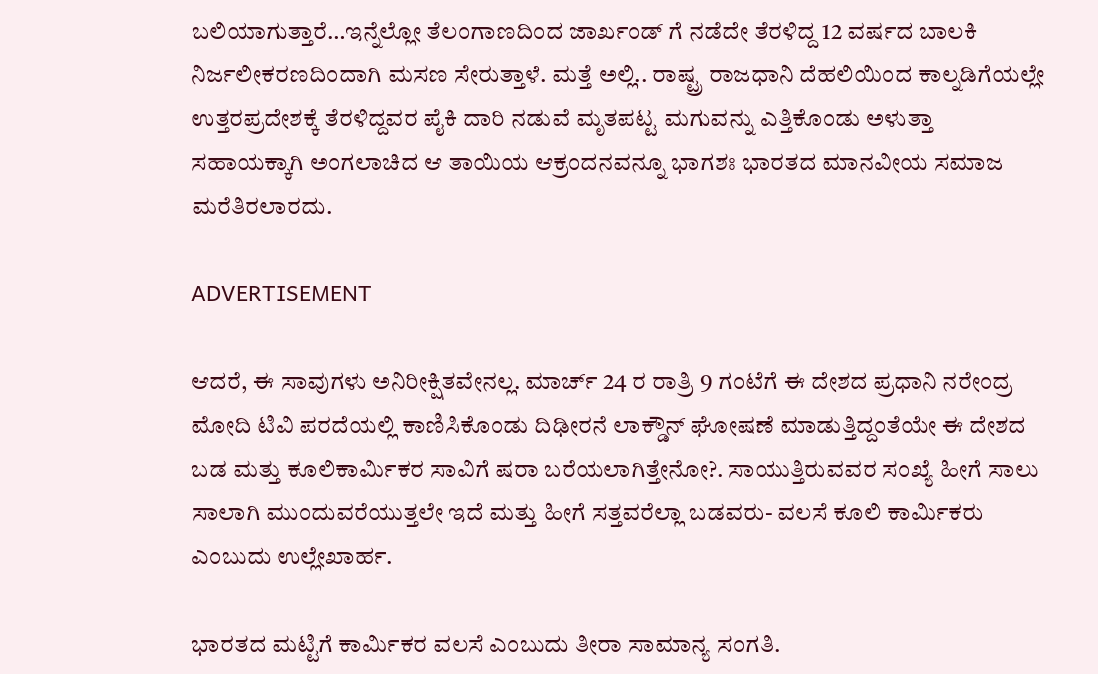ಬಲಿಯಾಗುತ್ತಾರೆ…ಇನ್ನೆಲ್ಲೋ ತೆಲಂಗಾಣದಿಂದ ಜಾರ್ಖಂಡ್ ಗೆ ನಡೆದೇ ತೆರಳಿದ್ದ 12 ವರ್ಷದ ಬಾಲಕಿ ನಿರ್ಜಲೀಕರಣದಿಂದಾಗಿ ಮಸಣ ಸೇರುತ್ತಾಳೆ. ಮತ್ತೆ ಅಲ್ಲಿ.. ರಾಷ್ಟ್ರ ರಾಜಧಾನಿ ದೆಹಲಿಯಿಂದ ಕಾಲ್ನಡಿಗೆಯಲ್ಲೇ ಉತ್ತರಪ್ರದೇಶಕ್ಕೆ ತೆರಳಿದ್ದವರ ಪೈಕಿ ದಾರಿ ನಡುವೆ ಮೃತಪಟ್ಟ ಮಗುವನ್ನು ಎತ್ತಿಕೊಂಡು ಅಳುತ್ತಾ ಸಹಾಯಕ್ಕಾಗಿ ಅಂಗಲಾಚಿದ ಆ ತಾಯಿಯ ಆಕ್ರಂದನವನ್ನೂ ಭಾಗಶಃ ಭಾರತದ ಮಾನವೀಯ ಸಮಾಜ ಮರೆತಿರಲಾರದು.

ADVERTISEMENT

ಆದರೆ, ಈ ಸಾವುಗಳು ಅನಿರೀಕ್ಷಿತವೇನಲ್ಲ. ಮಾರ್ಚ್ 24 ರ ರಾತ್ರಿ 9 ಗಂಟೆಗೆ ಈ ದೇಶದ ಪ್ರಧಾನಿ ನರೇಂದ್ರ ಮೋದಿ ಟಿವಿ ಪರದೆಯಲ್ಲಿ ಕಾಣಿಸಿಕೊಂಡು ದಿಢೀರನೆ ಲಾಕ್ಡೌನ್ ಘೋಷಣೆ ಮಾಡುತ್ತಿದ್ದಂತೆಯೇ ಈ ದೇಶದ ಬಡ ಮತ್ತು ಕೂಲಿಕಾರ್ಮಿಕರ ಸಾವಿಗೆ ಷರಾ ಬರೆಯಲಾಗಿತ್ತೇನೋ?. ಸಾಯುತ್ತಿರುವವರ ಸಂಖ್ಯೆ ಹೀಗೆ ಸಾಲು ಸಾಲಾಗಿ ಮುಂದುವರೆಯುತ್ತಲೇ ಇದೆ ಮತ್ತು ಹೀಗೆ ಸತ್ತವರೆಲ್ಲಾ ಬಡವರು- ವಲಸೆ ಕೂಲಿ ಕಾರ್ಮಿಕರು ಎಂಬುದು ಉಲ್ಲೇಖಾರ್ಹ.

ಭಾರತದ ಮಟ್ಟಿಗೆ ಕಾರ್ಮಿಕರ ವಲಸೆ ಎಂಬುದು ತೀರಾ ಸಾಮಾನ್ಯ ಸಂಗತಿ.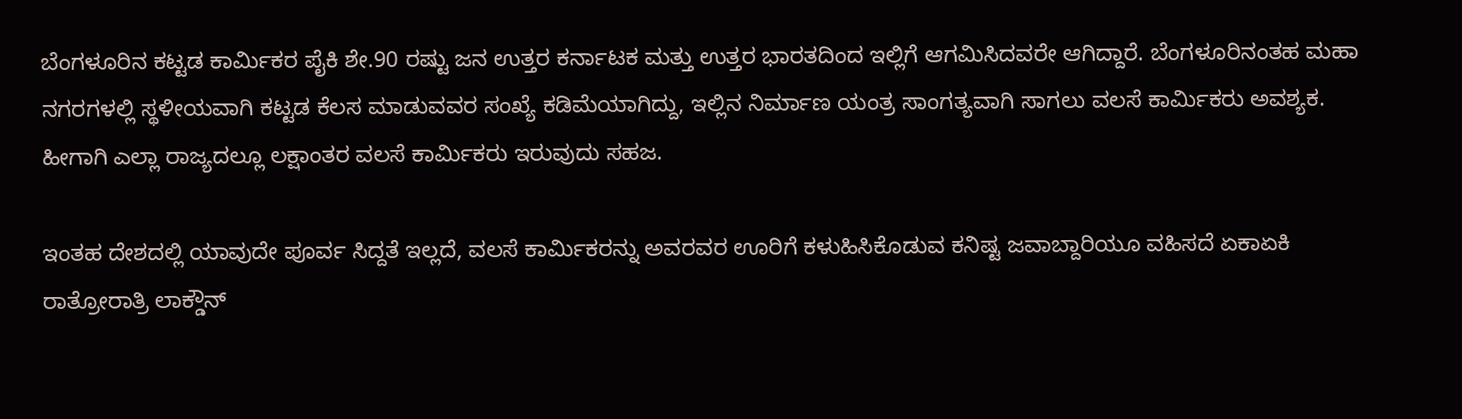ಬೆಂಗಳೂರಿನ ಕಟ್ಟಡ ಕಾರ್ಮಿಕರ ಪೈಕಿ ಶೇ.90 ರಷ್ಟು ಜನ ಉತ್ತರ ಕರ್ನಾಟಕ ಮತ್ತು ಉತ್ತರ ಭಾರತದಿಂದ ಇಲ್ಲಿಗೆ ಆಗಮಿಸಿದವರೇ ಆಗಿದ್ದಾರೆ. ಬೆಂಗಳೂರಿನಂತಹ ಮಹಾ ನಗರಗಳಲ್ಲಿ ಸ್ಥಳೀಯವಾಗಿ ಕಟ್ಟಡ ಕೆಲಸ ಮಾಡುವವರ ಸಂಖ್ಯೆ ಕಡಿಮೆಯಾಗಿದ್ದು, ಇಲ್ಲಿನ ನಿರ್ಮಾಣ ಯಂತ್ರ ಸಾಂಗತ್ಯವಾಗಿ ಸಾಗಲು ವಲಸೆ ಕಾರ್ಮಿಕರು ಅವಶ್ಯಕ. ಹೀಗಾಗಿ ಎಲ್ಲಾ ರಾಜ್ಯದಲ್ಲೂ ಲಕ್ಷಾಂತರ ವಲಸೆ ಕಾರ್ಮಿಕರು ಇರುವುದು ಸಹಜ.

ಇಂತಹ ದೇಶದಲ್ಲಿ ಯಾವುದೇ ಪೂರ್ವ ಸಿದ್ದತೆ ಇಲ್ಲದೆ, ವಲಸೆ ಕಾರ್ಮಿಕರನ್ನು ಅವರವರ ಊರಿಗೆ ಕಳುಹಿಸಿಕೊಡುವ ಕನಿಷ್ಟ ಜವಾಬ್ದಾರಿಯೂ ವಹಿಸದೆ ಏಕಾಏಕಿ ರಾತ್ರೋರಾತ್ರಿ ಲಾಕ್ಡೌನ್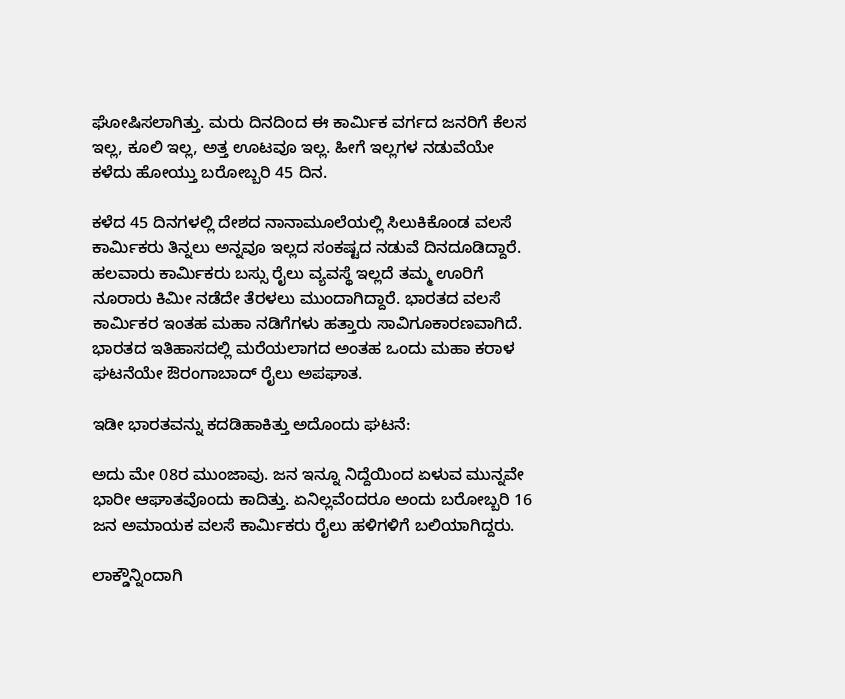ಘೋಷಿಸಲಾಗಿತ್ತು. ಮರು ದಿನದಿಂದ ಈ ಕಾರ್ಮಿಕ ವರ್ಗದ ಜನರಿಗೆ ಕೆಲಸ ಇಲ್ಲ, ಕೂಲಿ ಇಲ್ಲ, ಅತ್ತ ಊಟವೂ ಇಲ್ಲ. ಹೀಗೆ ಇಲ್ಲಗಳ ನಡುವೆಯೇ ಕಳೆದು ಹೋಯ್ತು ಬರೋಬ್ಬರಿ 45 ದಿನ.

ಕಳೆದ 45 ದಿನಗಳಲ್ಲಿ ದೇಶದ ನಾನಾಮೂಲೆಯಲ್ಲಿ ಸಿಲುಕಿಕೊಂಡ ವಲಸೆ ಕಾರ್ಮಿಕರು ತಿನ್ನಲು ಅನ್ನವೂ ಇಲ್ಲದ ಸಂಕಷ್ಟದ ನಡುವೆ ದಿನದೂಡಿದ್ದಾರೆ. ಹಲವಾರು ಕಾರ್ಮಿಕರು ಬಸ್ಸು ರೈಲು ವ್ಯವಸ್ಥೆ ಇಲ್ಲದೆ ತಮ್ಮ ಊರಿಗೆ ನೂರಾರು ಕಿಮೀ ನಡೆದೇ ತೆರಳಲು ಮುಂದಾಗಿದ್ದಾರೆ. ಭಾರತದ ವಲಸೆ ಕಾರ್ಮಿಕರ ಇಂತಹ ಮಹಾ ನಡಿಗೆಗಳು ಹತ್ತಾರು ಸಾವಿಗೂಕಾರಣವಾಗಿದೆ. ಭಾರತದ ಇತಿಹಾಸದಲ್ಲಿ ಮರೆಯಲಾಗದ ಅಂತಹ ಒಂದು ಮಹಾ ಕರಾಳ ಘಟನೆಯೇ ಔರಂಗಾಬಾದ್ ರೈಲು ಅಪಘಾತ.

ಇಡೀ ಭಾರತವನ್ನು ಕದಡಿಹಾಕಿತ್ತು ಅದೊಂದು ಘಟನೆ:

ಅದು ಮೇ 08ರ ಮುಂಜಾವು. ಜನ ಇನ್ನೂ ನಿದ್ದೆಯಿಂದ ಏಳುವ ಮುನ್ನವೇ ಭಾರೀ ಆಘಾತವೊಂದು ಕಾದಿತ್ತು. ಏನಿಲ್ಲವೆಂದರೂ ಅಂದು ಬರೋಬ್ಬರಿ 16 ಜನ ಅಮಾಯಕ ವಲಸೆ ಕಾರ್ಮಿಕರು ರೈಲು ಹಳಿಗಳಿಗೆ ಬಲಿಯಾಗಿದ್ದರು.

ಲಾಕ್ಡೌನ್ನಿಂದಾಗಿ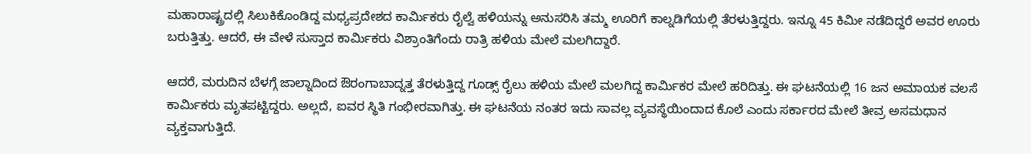ಮಹಾರಾಷ್ಟ್ರದಲ್ಲಿ ಸಿಲುಕಿಕೊಂಡಿದ್ದ ಮಧ್ಯಪ್ರದೇಶದ ಕಾರ್ಮಿಕರು ರೈಲ್ವೆ ಹಳಿಯನ್ನು ಅನುಸರಿಸಿ ತಮ್ಮ ಊರಿಗೆ ಕಾಲ್ನಡಿಗೆಯಲ್ಲಿ ತೆರಳುತ್ತಿದ್ದರು. ಇನ್ನೂ 45 ಕಿಮೀ ನಡೆದಿದ್ದರೆ ಅವರ ಊರು ಬರುತ್ತಿತ್ತು. ಆದರೆ, ಈ ವೇಳೆ ಸುಸ್ತಾದ ಕಾರ್ಮಿಕರು ವಿಶ್ರಾಂತಿಗೆಂದು ರಾತ್ರಿ ಹಳಿಯ ಮೇಲೆ ಮಲಗಿದ್ದಾರೆ.

ಆದರೆ, ಮರುದಿನ ಬೆಳಗ್ಗೆ ಜಾಲ್ನಾದಿಂದ ಔರಂಗಾಬಾದ್ನತ್ತ ತೆರಳುತ್ತಿದ್ದ ಗೂಡ್ಸ್ ರೈಲು ಹಳಿಯ ಮೇಲೆ ಮಲಗಿದ್ದ ಕಾರ್ಮಿಕರ ಮೇಲೆ ಹರಿದಿತ್ತು. ಈ ಘಟನೆಯಲ್ಲಿ 16 ಜನ ಅಮಾಯಕ ವಲಸೆ ಕಾರ್ಮಿಕರು ಮೃತಪಟ್ಟಿದ್ದರು. ಅಲ್ಲದೆ, ಐವರ ಸ್ಥಿತಿ ಗಂಭೀರವಾಗಿತ್ತು. ಈ ಘಟನೆಯ ನಂತರ ಇದು ಸಾವಲ್ಲ ವ್ಯವಸ್ಥೆಯಿಂದಾದ ಕೊಲೆ ಎಂದು ಸರ್ಕಾರದ ಮೇಲೆ ತೀವ್ರ ಅಸಮಧಾನ ವ್ಯಕ್ತವಾಗುತ್ತಿದೆ.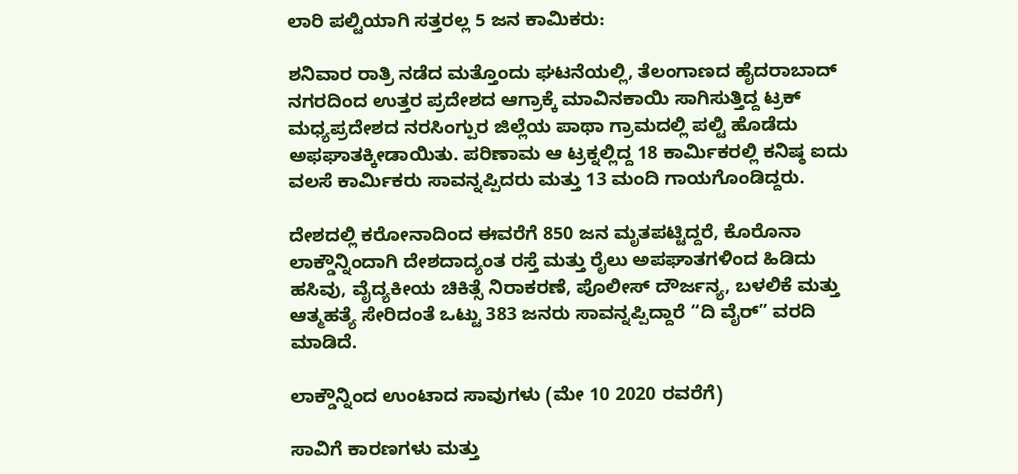ಲಾರಿ ಪಲ್ಟಿಯಾಗಿ ಸತ್ತರಲ್ಲ 5 ಜನ ಕಾಮಿಕರು:

ಶನಿವಾರ ರಾತ್ರಿ ನಡೆದ ಮತ್ತೊಂದು ಘಟನೆಯಲ್ಲಿ, ತೆಲಂಗಾಣದ ಹೈದರಾಬಾದ್ ನಗರದಿಂದ ಉತ್ತರ ಪ್ರದೇಶದ ಆಗ್ರಾಕ್ಕೆ ಮಾವಿನಕಾಯಿ ಸಾಗಿಸುತ್ತಿದ್ದ ಟ್ರಕ್ ಮಧ್ಯಪ್ರದೇಶದ ನರಸಿಂಗ್ಪುರ ಜಿಲ್ಲೆಯ ಪಾಥಾ ಗ್ರಾಮದಲ್ಲಿ ಪಲ್ಟಿ ಹೊಡೆದು ಅಫಘಾತಕ್ಕೀಡಾಯಿತು. ಪರಿಣಾಮ ಆ ಟ್ರಕ್ನಲ್ಲಿದ್ದ 18 ಕಾರ್ಮಿಕರಲ್ಲಿ ಕನಿಷ್ಠ ಐದು ವಲಸೆ ಕಾರ್ಮಿಕರು ಸಾವನ್ನಪ್ಪಿದರು ಮತ್ತು 13 ಮಂದಿ ಗಾಯಗೊಂಡಿದ್ದರು.

ದೇಶದಲ್ಲಿ ಕರೋನಾದಿಂದ ಈವರೆಗೆ 850 ಜನ ಮೃತಪಟ್ಟಿದ್ದರೆ, ಕೊರೊನಾ ಲಾಕ್ಡೌನ್ನಿಂದಾಗಿ ದೇಶದಾದ್ಯಂತ ರಸ್ತೆ ಮತ್ತು ರೈಲು ಅಪಘಾತಗಳಿಂದ ಹಿಡಿದು ಹಸಿವು, ವೈದ್ಯಕೀಯ ಚಿಕಿತ್ಸೆ ನಿರಾಕರಣೆ, ಪೊಲೀಸ್ ದೌರ್ಜನ್ಯ, ಬಳಲಿಕೆ ಮತ್ತು ಆತ್ಮಹತ್ಯೆ ಸೇರಿದಂತೆ ಒಟ್ಟು 383 ಜನರು ಸಾವನ್ನಪ್ಪಿದ್ದಾರೆ “ದಿ ವೈರ್” ವರದಿ ಮಾಡಿದೆ.

ಲಾಕ್ಡೌನ್ನಿಂದ ಉಂಟಾದ ಸಾವುಗಳು (ಮೇ 10 2020 ರವರೆಗೆ)

ಸಾವಿಗೆ ಕಾರಣಗಳು ಮತ್ತು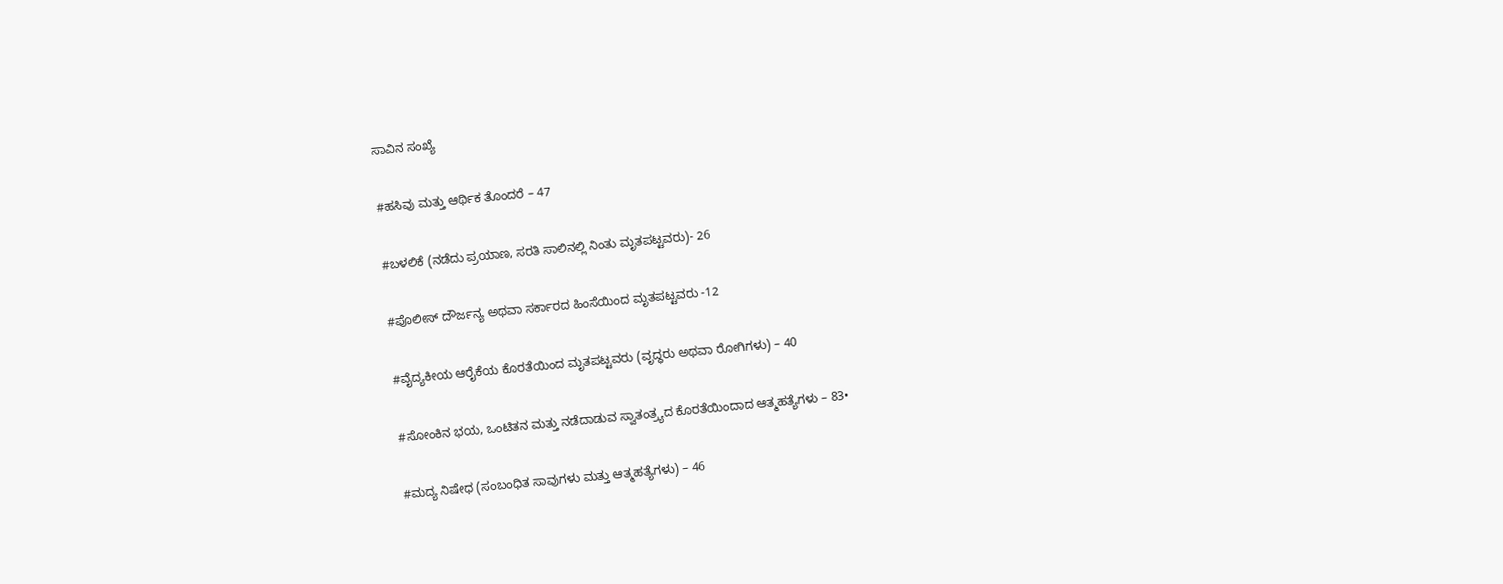ಸಾವಿನ ಸಂಖ್ಯೆ

#ಹಸಿವು ಮತ್ತು ಆರ್ಥಿಕ ತೊಂದರೆ – 47

#ಬಳಲಿಕೆ (ನಡೆದು ಪ್ರಯಾಣ, ಸರತಿ ಸಾಲಿನಲ್ಲಿ ನಿಂತು ಮೃತಪಟ್ಟವರು)- 26

#ಪೊಲೀಸ್ ದೌರ್ಜನ್ಯ ಅಥವಾ ಸರ್ಕಾರದ ಹಿಂಸೆಯಿಂದ ಮೃತಪಟ್ಟವರು -12

#ವೈದ್ಯಕೀಯ ಆರೈಕೆಯ ಕೊರತೆಯಿಂದ ಮೃತಪಟ್ಟವರು (ವೃದ್ಧರು ಅಥವಾ ರೋಗಿಗಳು) – 40

#ಸೋಂಕಿನ ಭಯ, ಒಂಟಿತನ ಮತ್ತು ನಡೆದಾಡುವ ಸ್ವಾತಂತ್ರ್ಯದ ಕೊರತೆಯಿಂದಾದ ಆತ್ಮಹತ್ಯೆಗಳು – 83•

#ಮದ್ಯ ನಿಷೇಧ (ಸಂಬಂಧಿತ ಸಾವುಗಳು ಮತ್ತು ಆತ್ಮಹತ್ಯೆಗಳು) – 46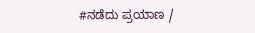#ನಡೆದು ಪ್ರಯಾಣ /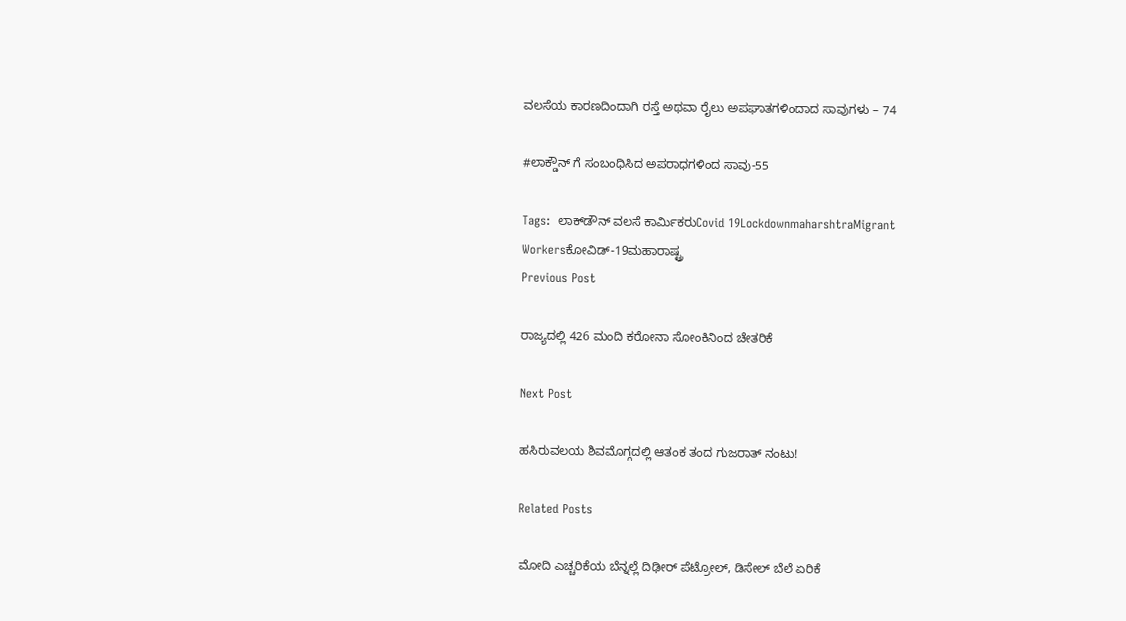ವಲಸೆಯ ಕಾರಣದಿಂದಾಗಿ ರಸ್ತೆ ಅಥವಾ ರೈಲು ಅಪಘಾತಗಳಿಂದಾದ ಸಾವುಗಳು – 74

#ಲಾಕ್ಡೌನ್‌ ಗೆ ಸಂಬಂಧಿಸಿದ ಅಪರಾಧಗಳಿಂದ ಸಾವು-55

Tags:  ಲಾಕ್‌ಡೌನ್‌ ವಲಸೆ ಕಾರ್ಮಿಕರುCovid 19LockdownmaharshtraMigrant Workersಕೋವಿಡ್-19ಮಹಾರಾಷ್ಟ್ರ
Previous Post

ರಾಜ್ಯದಲ್ಲಿ 426 ಮಂದಿ ಕರೋನಾ ಸೋಂಕಿನಿಂದ ಚೇತರಿಕೆ

Next Post

ಹಸಿರುವಲಯ ಶಿವಮೊಗ್ಗದಲ್ಲಿ ಆತಂಕ ತಂದ ಗುಜರಾತ್ ನಂಟು!

Related Posts

ಮೋದಿ ಎಚ್ಚರಿಕೆಯ ಬೆನ್ನಲ್ಲೆ ದಿಢೀರ್‌ ಪೆಟ್ರೋಲ್‌, ಡಿಸೇಲ್‌ ಬೆಲೆ ಏರಿಕೆ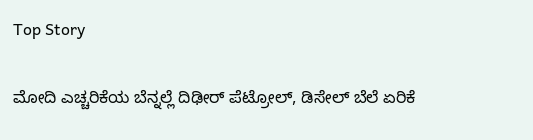Top Story

ಮೋದಿ ಎಚ್ಚರಿಕೆಯ ಬೆನ್ನಲ್ಲೆ ದಿಢೀರ್‌ ಪೆಟ್ರೋಲ್‌, ಡಿಸೇಲ್‌ ಬೆಲೆ ಏರಿಕೆ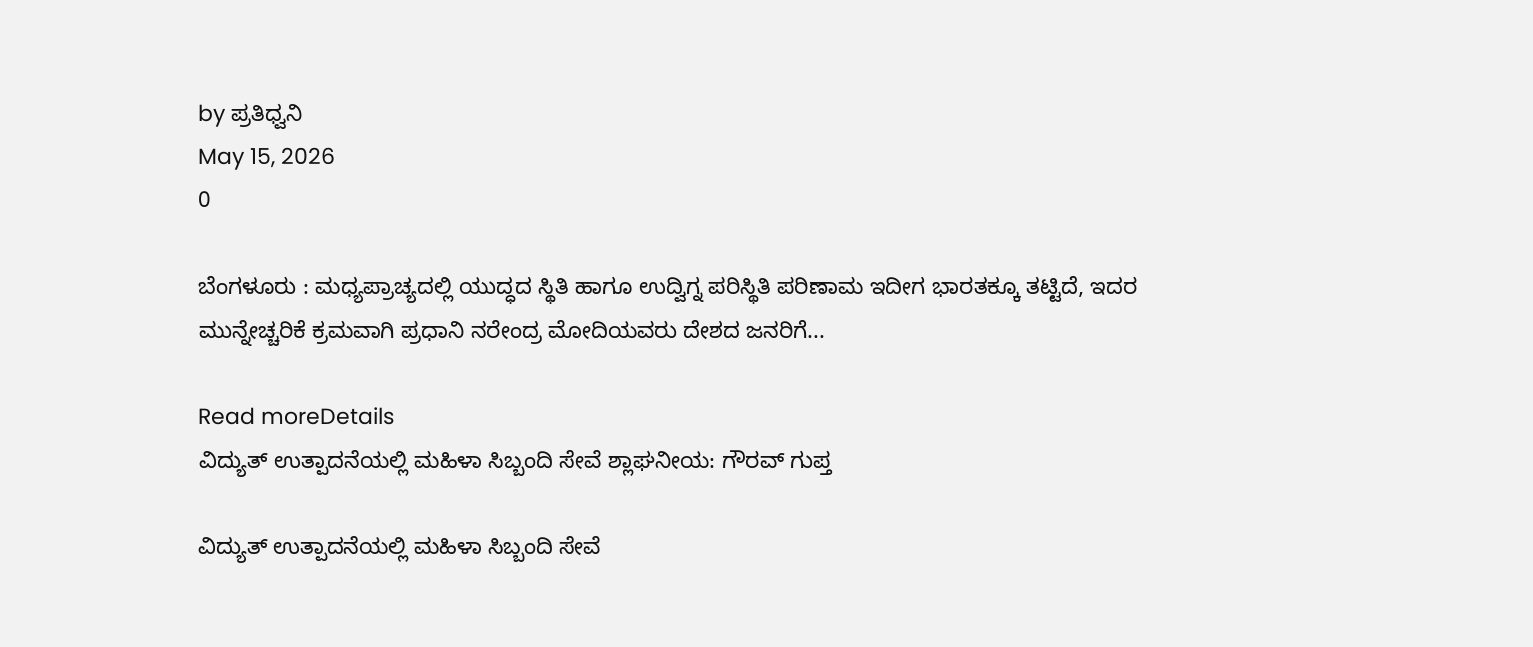by ಪ್ರತಿಧ್ವನಿ
May 15, 2026
0

ಬೆಂಗಳೂರು : ಮಧ್ಯಪ್ರಾಚ್ಯದಲ್ಲಿ ಯುದ್ಧದ ಸ್ಥಿತಿ ಹಾಗೂ ಉದ್ವಿಗ್ನ ಪರಿಸ್ಥಿತಿ ಪರಿಣಾಮ ಇದೀಗ ಭಾರತಕ್ಕೂ ತಟ್ಟಿದೆ, ಇದರ ಮುನ್ನೇಚ್ಚರಿಕೆ ಕ್ರಮವಾಗಿ ಪ್ರಧಾನಿ ನರೇಂದ್ರ ಮೋದಿಯವರು ದೇಶದ ಜನರಿಗೆ...

Read moreDetails
ವಿದ್ಯುತ್ ಉತ್ಪಾದನೆಯಲ್ಲಿ ಮಹಿಳಾ ಸಿಬ್ಬಂದಿ ಸೇವೆ ಶ್ಲಾಘನೀಯ: ಗೌರವ್ ಗುಪ್ತ

ವಿದ್ಯುತ್ ಉತ್ಪಾದನೆಯಲ್ಲಿ ಮಹಿಳಾ ಸಿಬ್ಬಂದಿ ಸೇವೆ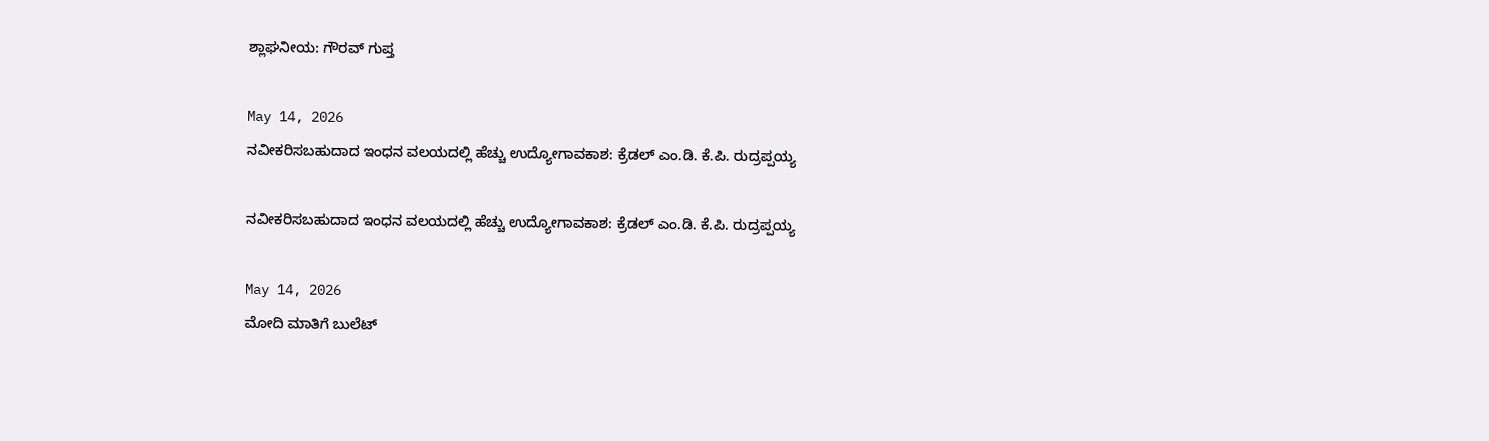ಶ್ಲಾಘನೀಯ: ಗೌರವ್ ಗುಪ್ತ

May 14, 2026
ನವೀಕರಿಸಬಹುದಾದ ಇಂಧನ ವಲಯದಲ್ಲಿ ಹೆಚ್ಚು ಉದ್ಯೋಗಾವಕಾಶ: ಕ್ರೆಡಲ್ ಎಂ.ಡಿ. ಕೆ.ಪಿ. ರುದ್ರಪ್ಪಯ್ಯ

ನವೀಕರಿಸಬಹುದಾದ ಇಂಧನ ವಲಯದಲ್ಲಿ ಹೆಚ್ಚು ಉದ್ಯೋಗಾವಕಾಶ: ಕ್ರೆಡಲ್ ಎಂ.ಡಿ. ಕೆ.ಪಿ. ರುದ್ರಪ್ಪಯ್ಯ

May 14, 2026
ಮೋದಿ ಮಾತಿಗೆ ಬುಲೆಟ್‌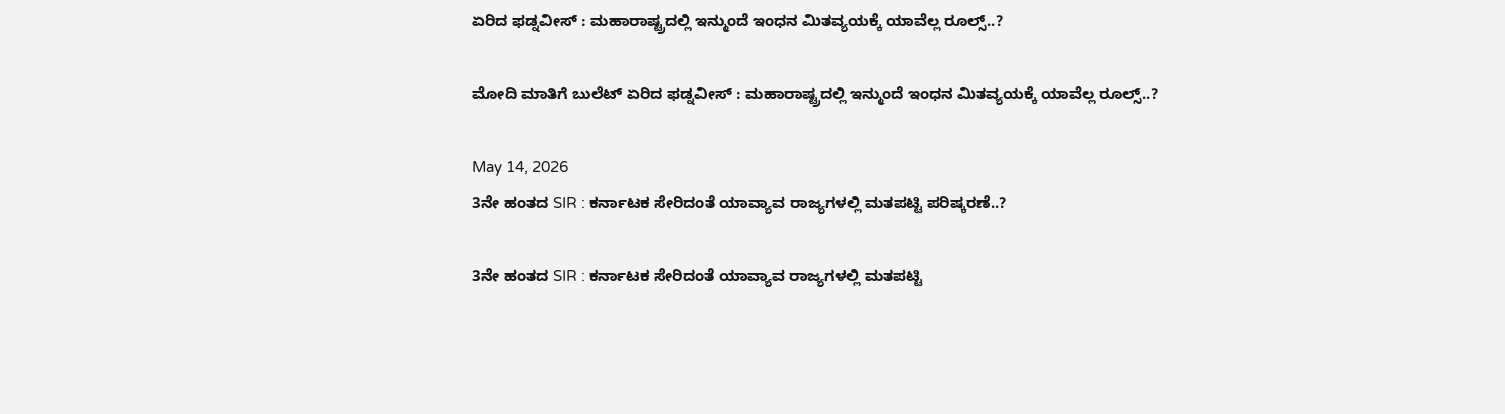ಏರಿದ ಫಡ್ನವೀಸ್‌ : ಮಹಾರಾಷ್ಟ್ರದಲ್ಲಿ‌ ಇನ್ಮುಂದೆ ಇಂಧನ ಮಿತವ್ಯಯಕ್ಕೆ ಯಾವೆಲ್ಲ ರೂಲ್ಸ್..?

ಮೋದಿ ಮಾತಿಗೆ ಬುಲೆಟ್‌ ಏರಿದ ಫಡ್ನವೀಸ್‌ : ಮಹಾರಾಷ್ಟ್ರದಲ್ಲಿ‌ ಇನ್ಮುಂದೆ ಇಂಧನ ಮಿತವ್ಯಯಕ್ಕೆ ಯಾವೆಲ್ಲ ರೂಲ್ಸ್..?

May 14, 2026
3ನೇ ಹಂತದ SIR : ಕರ್ನಾಟಕ ಸೇರಿದಂತೆ ಯಾವ್ಯಾವ ರಾಜ್ಯಗಳಲ್ಲಿ ಮತಪಟ್ಟಿ ಪರಿಷ್ಕರಣೆ..?

3ನೇ ಹಂತದ SIR : ಕರ್ನಾಟಕ ಸೇರಿದಂತೆ ಯಾವ್ಯಾವ ರಾಜ್ಯಗಳಲ್ಲಿ ಮತಪಟ್ಟಿ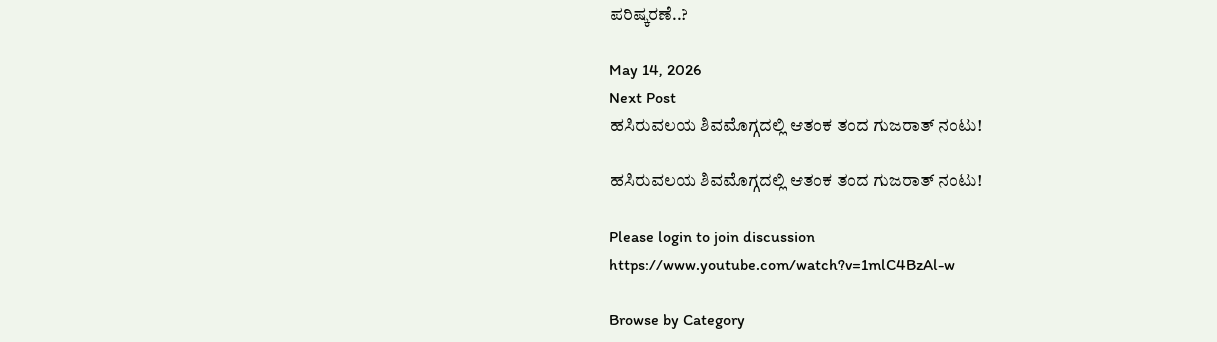ಪರಿಷ್ಕರಣೆ..?

May 14, 2026
Next Post
ಹಸಿರುವಲಯ ಶಿವಮೊಗ್ಗದಲ್ಲಿ ಆತಂಕ ತಂದ ಗುಜರಾತ್ ನಂಟು!

ಹಸಿರುವಲಯ ಶಿವಮೊಗ್ಗದಲ್ಲಿ ಆತಂಕ ತಂದ ಗುಜರಾತ್ ನಂಟು!

Please login to join discussion
https://www.youtube.com/watch?v=1mlC4BzAl-w

Browse by Category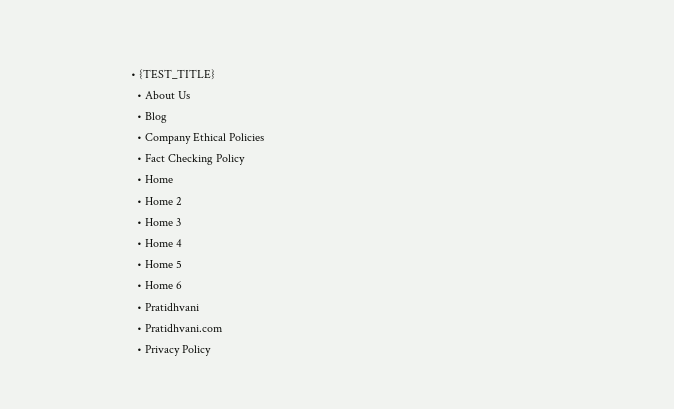• {TEST_TITLE}
  • About Us
  • Blog
  • Company Ethical Policies
  • Fact Checking Policy
  • Home
  • Home 2
  • Home 3
  • Home 4
  • Home 5
  • Home 6
  • Pratidhvani
  • Pratidhvani.com
  • Privacy Policy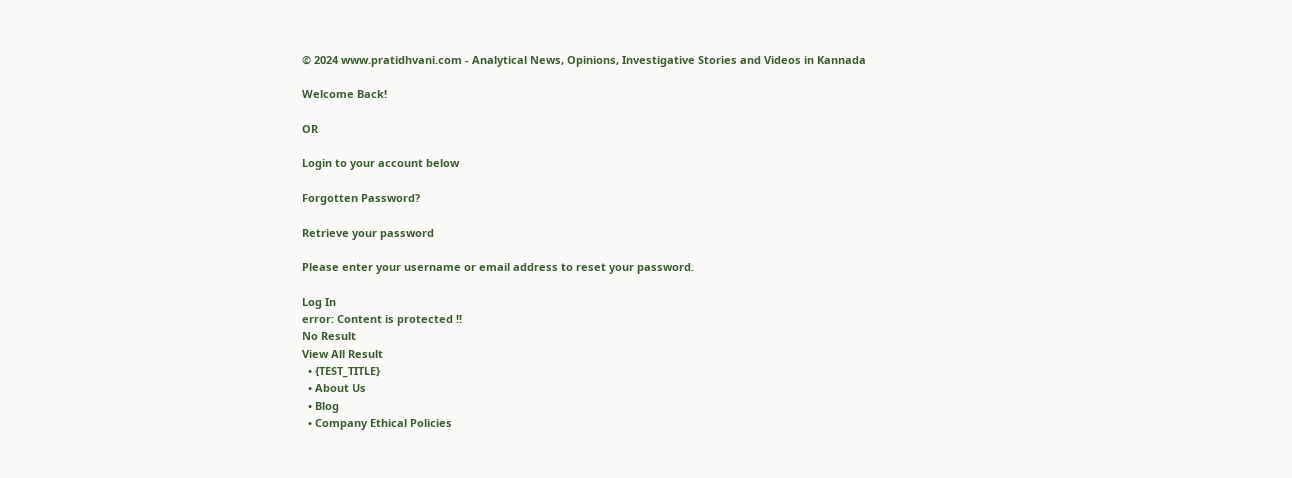© 2024 www.pratidhvani.com - Analytical News, Opinions, Investigative Stories and Videos in Kannada

Welcome Back!

OR

Login to your account below

Forgotten Password?

Retrieve your password

Please enter your username or email address to reset your password.

Log In
error: Content is protected !!
No Result
View All Result
  • {TEST_TITLE}
  • About Us
  • Blog
  • Company Ethical Policies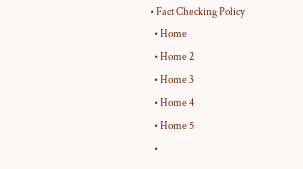• Fact Checking Policy
  • Home
  • Home 2
  • Home 3
  • Home 4
  • Home 5
  •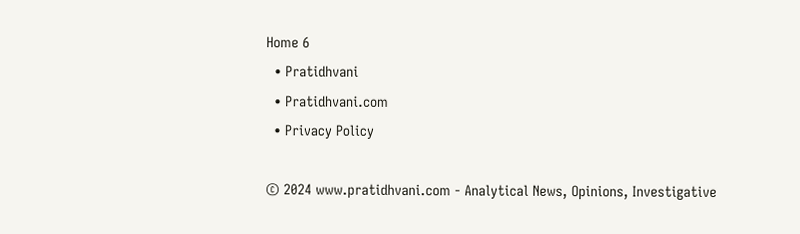Home 6
  • Pratidhvani
  • Pratidhvani.com
  • Privacy Policy

© 2024 www.pratidhvani.com - Analytical News, Opinions, Investigative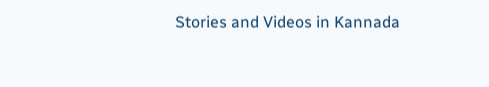Stories and Videos in Kannada